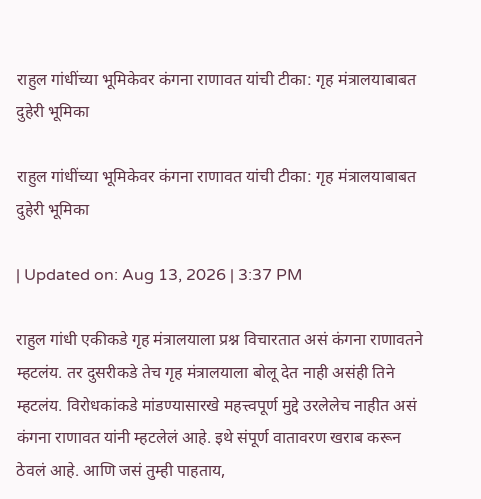राहुल गांधींच्या भूमिकेवर कंगना राणावत यांची टीका: गृह मंत्रालयाबाबत दुहेरी भूमिका

राहुल गांधींच्या भूमिकेवर कंगना राणावत यांची टीका: गृह मंत्रालयाबाबत दुहेरी भूमिका

| Updated on: Aug 13, 2026 | 3:37 PM

राहुल गांधी एकीकडे गृह मंत्रालयाला प्रश्न विचारतात असं कंगना राणावतने म्हटलंय. तर दुसरीकडे तेच गृह मंत्रालयाला बोलू देत नाही असंही तिने म्हटलंय. विरोधकांकडे मांडण्यासारखे महत्त्वपूर्ण मुद्दे उरलेलेच नाहीत असं कंगना राणावत यांनी म्हटलेलं आहे. इथे संपूर्ण वातावरण खराब करून ठेवलं आहे. आणि जसं तुम्ही पाहताय,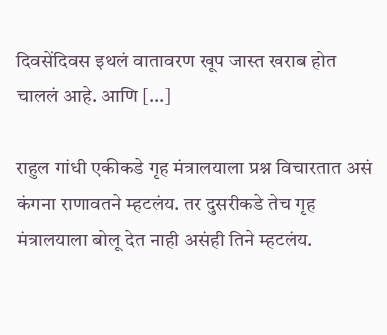दिवसेंदिवस इथलं वातावरण खूप जास्त खराब होत चाललं आहे. आणि […]

राहुल गांधी एकीकडे गृह मंत्रालयाला प्रश्न विचारतात असं कंगना राणावतने म्हटलंय. तर दुसरीकडे तेच गृह मंत्रालयाला बोलू देत नाही असंही तिने म्हटलंय.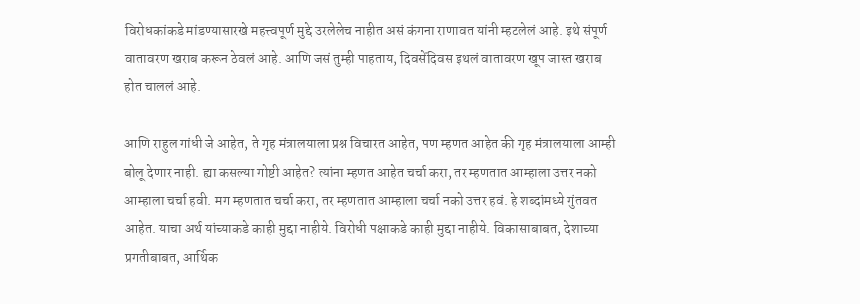विरोधकांकडे मांडण्यासारखे महत्त्वपूर्ण मुद्दे उरलेलेच नाहीत असं कंगना राणावत यांनी म्हटलेलं आहे. इथे संपूर्ण वातावरण खराब करून ठेवलं आहे. आणि जसं तुम्ही पाहताय, दिवसेंदिवस इथलं वातावरण खूप जास्त खराब होत चाललं आहे.

आणि राहुल गांधी जे आहेत, ते गृह मंत्रालयाला प्रश्न विचारत आहेत, पण म्हणत आहेत की गृह मंत्रालयाला आम्ही बोलू देणार नाही. ह्या कसल्या गोष्टी आहेत? त्यांना म्हणत आहेत चर्चा करा, तर म्हणतात आम्हाला उत्तर नको आम्हाला चर्चा हवी. मग म्हणतात चर्चा करा, तर म्हणतात आम्हाला चर्चा नको उत्तर हवं. हे शब्दांमध्ये गुंतवत आहेत. याचा अर्थ यांच्याकडे काही मुद्दा नाहीये. विरोधी पक्षाकडे काही मुद्दा नाहीये. विकासाबाबत, देशाच्या प्रगतीबाबत, आर्थिक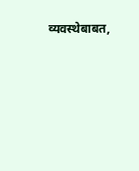व्यवस्थेबाबत,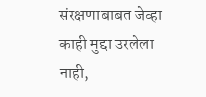संरक्षणाबाबत जेव्हा काही मुद्दा उरलेला नाही,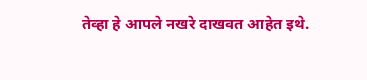तेव्हा हे आपले नखरे दाखवत आहेत इथे.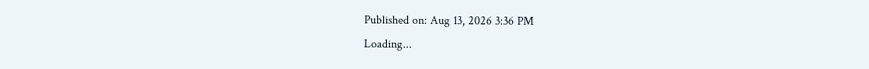Published on: Aug 13, 2026 3:36 PM
Loading...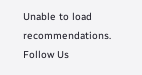Unable to load recommendations.
Follow Us